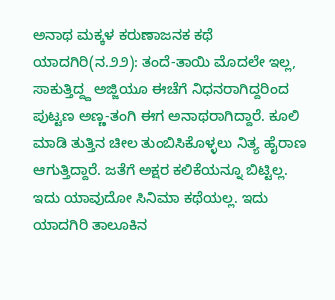ಅನಾಥ ಮಕ್ಕಳ ಕರುಣಾಜನಕ ಕಥೆ
ಯಾದಗಿರಿ(ನ.೨೨): ತಂದೆ-ತಾಯಿ ಮೊದಲೇ ಇಲ್ಲ, ಸಾಕುತ್ತಿದ್ದ್ದ ಅಜ್ಜಿಯೂ ಈಚೆಗೆ ನಿಧನರಾಗಿದ್ದರಿಂದ ಪುಟ್ಟಣ ಅಣ್ಣ-ತಂಗಿ ಈಗ ಅನಾಥರಾಗಿದ್ದಾರೆ. ಕೂಲಿ ಮಾಡಿ ತುತ್ತಿನ ಚೀಲ ತುಂಬಿಸಿಕೊಳ್ಳಲು ನಿತ್ಯ ಹೈರಾಣ ಆಗುತ್ತಿದ್ದಾರೆ. ಜತೆಗೆ ಅಕ್ಷರ ಕಲಿಕೆಯನ್ನೂ ಬಿಟ್ಟಿಲ್ಲ.
ಇದು ಯಾವುದೋ ಸಿನಿಮಾ ಕಥೆಯಲ್ಲ. ಇದು ಯಾದಗಿರಿ ತಾಲೂಕಿನ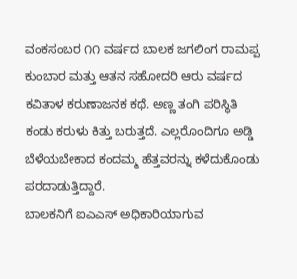ವಂಕಸಂಬರ ೧೧ ವರ್ಷದ ಬಾಲಕ ಜಗಲಿಂಗ ರಾಮಪ್ಪ ಕುಂಬಾರ ಮತ್ತು ಆತನ ಸಹೋದರಿ ಆರು ವರ್ಷದ ಕವಿತಾಳ ಕರುಣಾಜನಕ ಕಥೆ. ಅಣ್ಣ ತಂಗಿ ಪರಿಸ್ಥಿತಿ ಕಂಡು ಕರುಳು ಕಿತ್ತು ಬರುತ್ತದೆ. ಎಲ್ಲರೊಂದಿಗೂ ಅಡ್ಡಿ ಬೆಳೆಯಬೇಕಾದ ಕಂದಮ್ಮ ಹೆತ್ತವರನ್ನು ಕಳೆದುಕೊಂಡು ಪರದಾಡುತ್ತಿದ್ದಾರೆ.
ಬಾಲಕನಿಗೆ ಐಎಎಸ್ ಅಧಿಕಾರಿಯಾಗುವ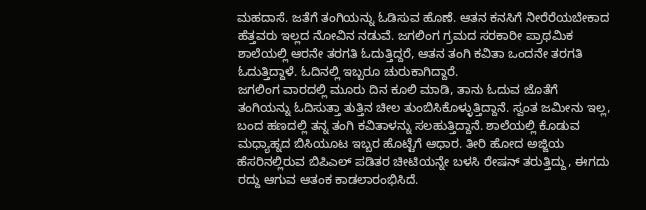ಮಹದಾಸೆ. ಜತೆಗೆ ತಂಗಿಯನ್ನು ಓಡಿಸುವ ಹೊಣೆ. ಆತನ ಕನಸಿಗೆ ನೀರೆರೆಯಬೇಕಾದ ಹೆತ್ತವರು ಇಲ್ಲದ ನೋವಿನ ನಡುವೆ. ಜಗಲಿಂಗ ಗ್ರಮದ ಸರಕಾರೀ ಪ್ರಾಥಮಿಕ ಶಾಲೆಯಲ್ಲಿ ಆರನೇ ತರಗತಿ ಓದುತ್ತಿದ್ದರೆ, ಆತನ ತಂಗಿ ಕವಿತಾ ಒಂದನೇ ತರಗತಿ ಓದುತ್ತಿದ್ದಾಳೆ. ಓದಿನಲ್ಲಿ ಇಬ್ಬರೂ ಚುರುಕಾಗಿದ್ದಾರೆ.
ಜಗಲಿಂಗ ವಾರದಲ್ಲಿ ಮೂರು ದಿನ ಕೂಲಿ ಮಾಡಿ, ತಾನು ಓದುವ ಜೊತೆಗೆ ತಂಗಿಯನ್ನು ಓದಿಸುತ್ತಾ ತುತ್ತಿನ ಚೀಲ ತುಂಬಿಸಿಕೊಳ್ಳುತ್ತಿದ್ದಾನೆ. ಸ್ವಂತ ಜಮೀನು ಇಲ್ಲ, ಬಂದ ಹಣದಲ್ಲಿ ತನ್ನ ತಂಗಿ ಕವಿತಾಳನ್ನು ಸಲಹುತ್ತಿದ್ದಾನೆ. ಶಾಲೆಯಲ್ಲಿ ಕೊಡುವ ಮಧ್ಯಾಹ್ನದ ಬಿಸಿಯೂಟ ಇಬ್ಬರ ಹೊಟ್ಟೆಗೆ ಆಧಾರ. ತೀರಿ ಹೋದ ಅಜ್ಜಿಯ ಹೆಸರಿನಲ್ಲಿರುವ ಬಿಪಿಎಲ್ ಪಡಿತರ ಚೀಟಿಯನ್ನೇ ಬಳಸಿ ರೇಷನ್ ತರುತ್ತಿದ್ದು, ಈಗದು ರದ್ದು ಆಗುವ ಆತಂಕ ಕಾಡಲಾರಂಭಿಸಿದೆ.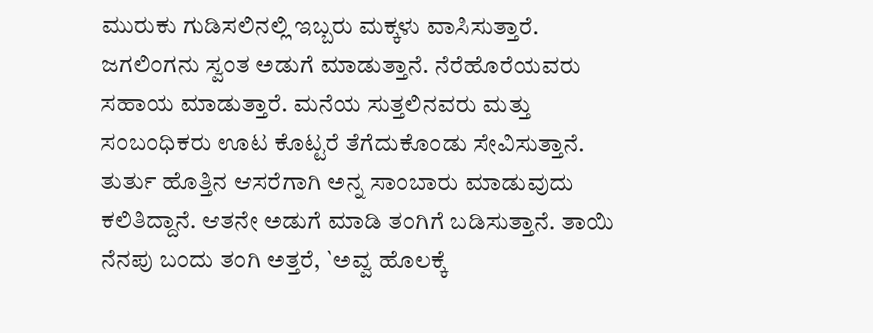ಮುರುಕು ಗುಡಿಸಲಿನಲ್ಲಿ ಇಬ್ಬರು ಮಕ್ಕಳು ವಾಸಿಸುತ್ತಾರೆ. ಜಗಲಿಂಗನು ಸ್ವಂತ ಅಡುಗೆ ಮಾಡುತ್ತಾನೆ. ನೆರೆಹೊರೆಯವರು ಸಹಾಯ ಮಾಡುತ್ತಾರೆ. ಮನೆಯ ಸುತ್ತಲಿನವರು ಮತ್ತು ಸಂಬಂಧಿಕರು ಊಟ ಕೊಟ್ಟರೆ ತೆಗೆದುಕೊಂಡು ಸೇವಿಸುತ್ತಾನೆ. ತುರ್ತು ಹೊತ್ತಿನ ಆಸರೆಗಾಗಿ ಅನ್ನ ಸಾಂಬಾರು ಮಾಡುವುದು ಕಲಿತಿದ್ದಾನೆ. ಆತನೇ ಅಡುಗೆ ಮಾಡಿ ತಂಗಿಗೆ ಬಡಿಸುತ್ತಾನೆ. ತಾಯಿ ನೆನಪು ಬಂದು ತಂಗಿ ಅತ್ತರೆ, `ಅವ್ವ ಹೊಲಕ್ಕೆ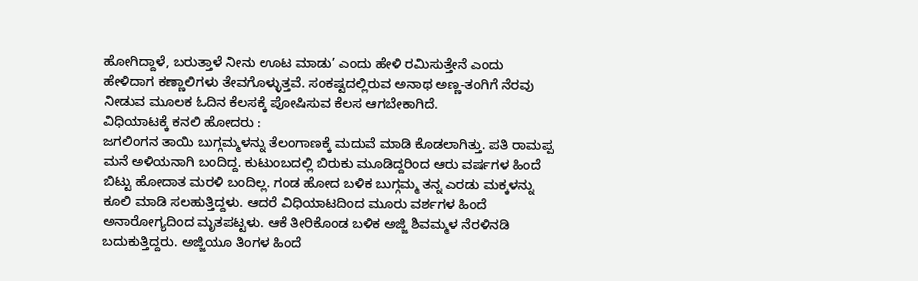ಹೋಗಿದ್ದಾಳೆ, ಬರುತ್ತಾಳೆ ನೀನು ಊಟ ಮಾಡು’ ಎಂದು ಹೇಳಿ ರಮಿಸುತ್ತೇನೆ ಎಂದು ಹೇಳಿದಾಗ ಕಣ್ಣಾಲಿಗಳು ತೇವಗೊಳ್ಳುತ್ತವೆ. ಸಂಕಷ್ಟದಲ್ಲಿರುವ ಅನಾಥ ಅಣ್ಣ-ತಂಗಿಗೆ ನೆರವು ನೀಡುವ ಮೂಲಕ ಓದಿನ ಕೆಲಸಕ್ಕೆ ಪೋಷಿಸುವ ಕೆಲಸ ಆಗಬೇಕಾಗಿದೆ.
ವಿಧಿಯಾಟಕ್ಕೆ ಕನಲಿ ಹೋದರು :
ಜಗಲಿಂಗನ ತಾಯಿ ಬುಗ್ಗಮ್ಮಳನ್ನು ತೆಲಂಗಾಣಕ್ಕೆ ಮದುವೆ ಮಾಡಿ ಕೊಡಲಾಗಿತ್ತು. ಪತಿ ರಾಮಪ್ಪ ಮನೆ ಅಳಿಯನಾಗಿ ಬಂದಿದ್ದ. ಕುಟುಂಬದಲ್ಲಿ ಬಿರುಕು ಮೂಡಿದ್ದರಿಂದ ಆರು ವರ್ಷಗಳ ಹಿಂದೆ ಬಿಟ್ಟು ಹೋದಾತ ಮರಳಿ ಬಂದಿಲ್ಲ. ಗಂಡ ಹೋದ ಬಳಿಕ ಬುಗ್ಗಮ್ಮ ತನ್ನ ಎರಡು ಮಕ್ಕಳನ್ನು ಕೂಲಿ ಮಾಡಿ ಸಲಹುತ್ತಿದ್ದಳು. ಆದರೆ ವಿಧಿಯಾಟದಿಂದ ಮೂರು ವರ್ಶಗಳ ಹಿಂದೆ ಅನಾರೋಗ್ಯದಿಂದ ಮೃತಪಟ್ಟಳು. ಆಕೆ ತೀರಿಕೊಂಡ ಬಳಿಕ ಅಜ್ಜಿ ಶಿವಮ್ಮಳ ನೆರಳಿನಡಿ ಬದುಕುತ್ತಿದ್ದರು. ಅಜ್ಜಿಯೂ ತಿಂಗಳ ಹಿಂದೆ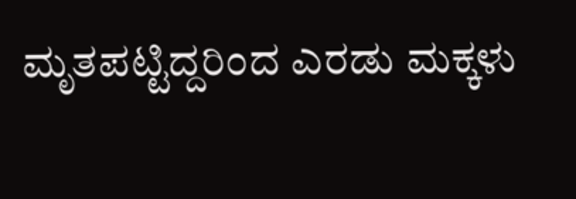ಮೃತಪಟ್ಟಿದ್ದರಿಂದ ಎರಡು ಮಕ್ಕಳು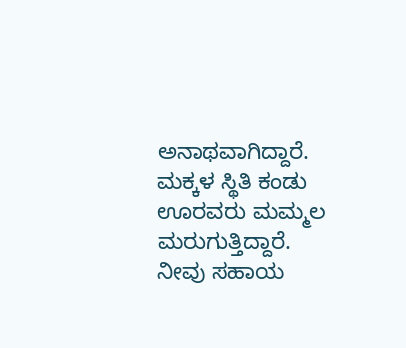ಅನಾಥವಾಗಿದ್ದಾರೆ. ಮಕ್ಕಳ ಸ್ಥಿತಿ ಕಂಡು ಊರವರು ಮಮ್ಮಲ ಮರುಗುತ್ತಿದ್ದಾರೆ.
ನೀವು ಸಹಾಯ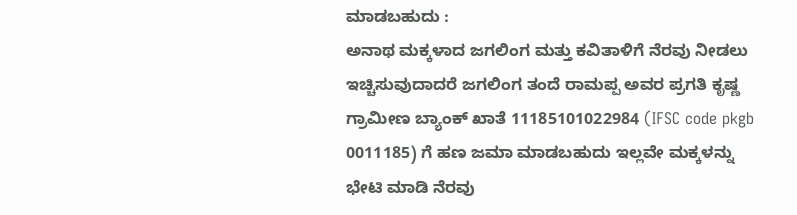ಮಾಡಬಹುದು :
ಅನಾಥ ಮಕ್ಕಳಾದ ಜಗಲಿಂಗ ಮತ್ತು ಕವಿತಾಳಿಗೆ ನೆರವು ನೀಡಲು ಇಚ್ಚಿಸುವುದಾದರೆ ಜಗಲಿಂಗ ತಂದೆ ರಾಮಪ್ಪ ಅವರ ಪ್ರಗತಿ ಕೃಷ್ಣ ಗ್ರಾಮೀಣ ಬ್ಯಾಂಕ್ ಖಾತೆ 11185101022984 (IFSC code pkgb 0011185) ಗೆ ಹಣ ಜಮಾ ಮಾಡಬಹುದು ಇಲ್ಲವೇ ಮಕ್ಕಳನ್ನು ಭೇಟಿ ಮಾಡಿ ನೆರವು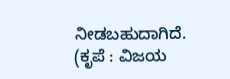ನೀಡಬಹುದಾಗಿದೆ.
(ಕೃಪೆ : ವಿಜಯ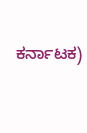ಕರ್ನಾಟಕ)